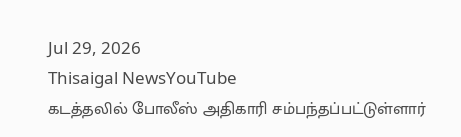Jul 29, 2026
Thisaigal NewsYouTube
கடத்தலில் போலீஸ் அதிகாரி சம்பந்தப்பட்டுள்ளார்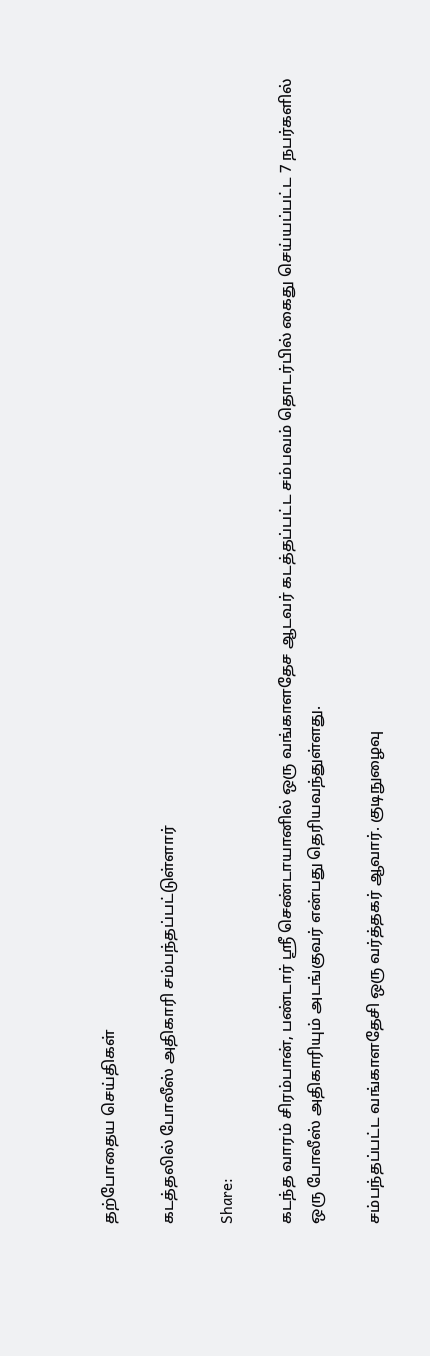தற்போதைய செய்திகள்

கடத்தலில் போலீஸ் அதிகாரி சம்பந்தப்பட்டுள்ளார்

Share:

கடந்த வாரம் சிரம்பான், பண்டார் ஶ்ரீ செண்டாயானில் ஒரு வங்காளதேச ஆடவர் கடத்தப்பட்ட சம்பவம் தொடர்பில் கைது செய்யப்பட்ட 7 நபர்களில் ஒரு போலீஸ் அதிகாரியும் அடங்குவர் என்பது தெரியவந்துள்ளது.

சம்பந்தப்பட்ட வங்காளதேசி ஒரு வர்த்தகர் ஆவார். குடிநுழைவு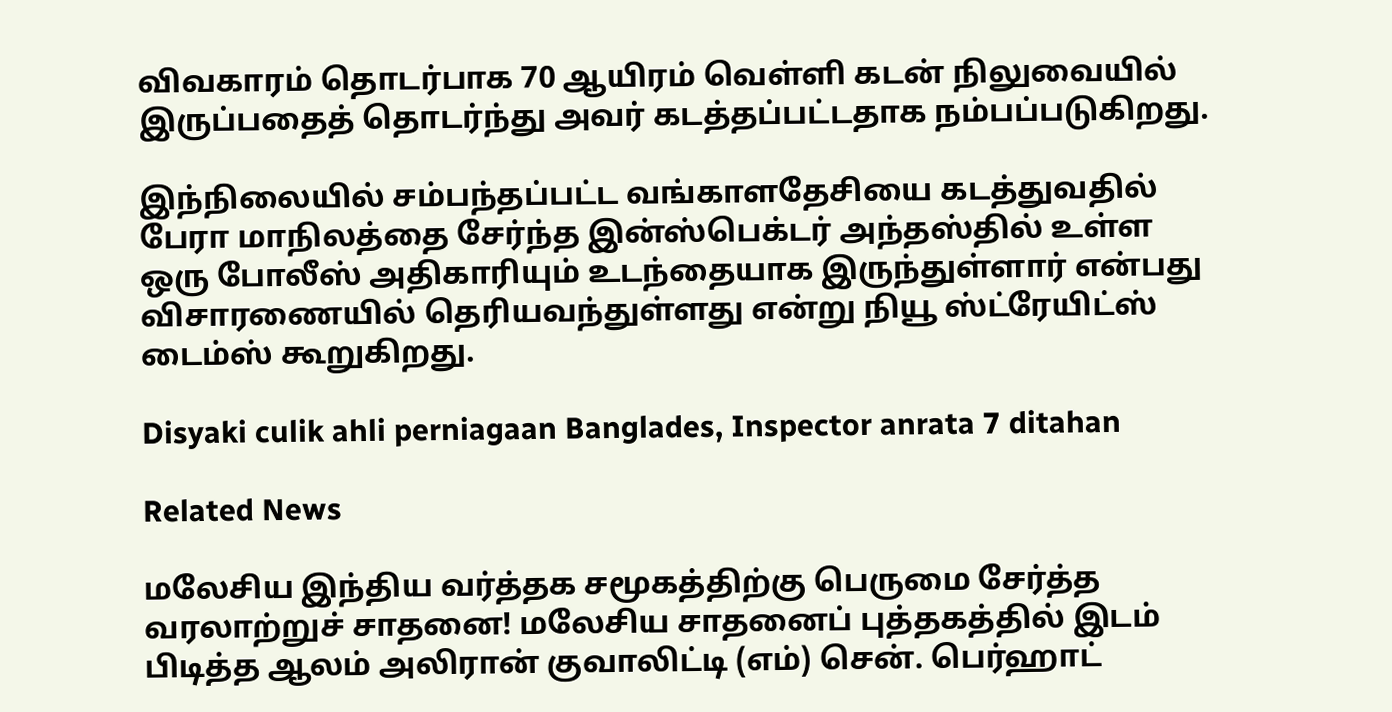விவகாரம் தொடர்பாக 70 ஆயிரம் வெள்ளி கடன் நிலுவையில் இருப்பதைத் தொடர்ந்து அவர் கடத்தப்பட்டதாக நம்பப்படுகிறது.

இந்நிலையில் சம்பந்தப்பட்ட வங்காளதேசியை கடத்துவதில் பேரா மாநிலத்தை சேர்ந்த இன்ஸ்பெக்டர் அந்தஸ்தில் உள்ள ஒரு போலீஸ் அதிகாரியும் உடந்தையாக இருந்துள்ளார் என்பது விசாரணையில் தெரியவந்துள்ளது என்று நியூ ஸ்ட்ரேயிட்ஸ் டைம்ஸ் கூறுகிறது.

Disyaki culik ahli perniagaan Banglades, Inspector anrata 7 ditahan

Related News

மலேசிய இந்திய வர்த்தக சமூகத்திற்கு பெருமை சேர்த்த வரலாற்றுச் சாதனை! மலேசிய சாதனைப் புத்தகத்தில் இடம் பிடித்த ஆலம் அலிரான் குவாலிட்டி (எம்) சென். பெர்ஹாட்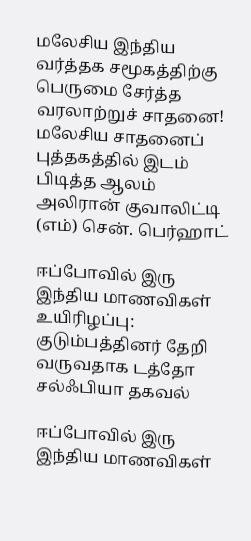மலேசிய இந்திய வர்த்தக சமூகத்திற்கு பெருமை சேர்த்த வரலாற்றுச் சாதனை! மலேசிய சாதனைப் புத்தகத்தில் இடம் பிடித்த ஆலம் அலிரான் குவாலிட்டி (எம்) சென். பெர்ஹாட்

ஈப்போவில் இரு இந்திய மாணவிகள் உயிரிழப்பு: குடும்பத்தினர் தேறி வருவதாக டத்தோ சல்ஃபியா தகவல்

ஈப்போவில் இரு இந்திய மாணவிகள்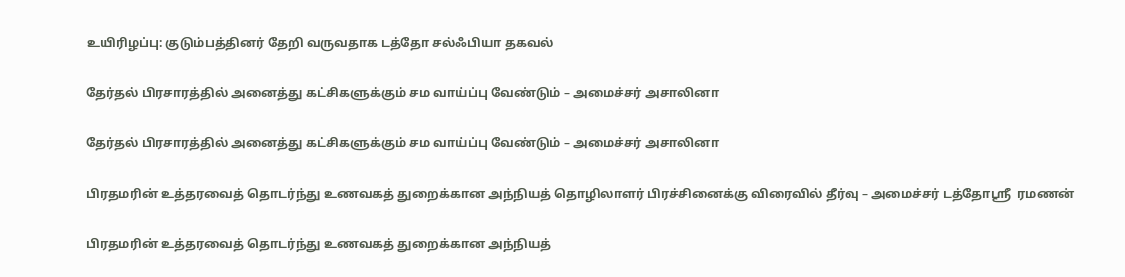உயிரிழப்பு: குடும்பத்தினர் தேறி வருவதாக டத்தோ சல்ஃபியா தகவல்

தேர்தல் பிரசாரத்தில் அனைத்து கட்சிகளுக்கும் சம வாய்ப்பு வேண்டும் – அமைச்சர் அசாலினா

தேர்தல் பிரசாரத்தில் அனைத்து கட்சிகளுக்கும் சம வாய்ப்பு வேண்டும் – அமைச்சர் அசாலினா

பிரதமரின் உத்தரவைத் தொடர்ந்து உணவகத் துறைக்கான அந்நியத் தொழிலாளர் பிரச்சினைக்கு விரைவில் தீர்வு – அமைச்சர் டத்தோஸ்ரீ  ரமணன்

பிரதமரின் உத்தரவைத் தொடர்ந்து உணவகத் துறைக்கான அந்நியத்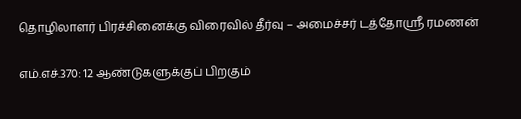தொழிலாளர் பிரச்சினைக்கு விரைவில் தீர்வு – அமைச்சர் டத்தோஸ்ரீ ரமணன்

எம்.எச்.370: 12 ஆண்டுகளுக்குப் பிறகும்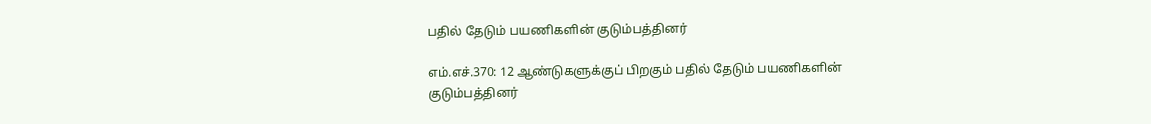பதில் தேடும் பயணிகளின் குடும்பத்தினர்

எம்.எச்.370: 12 ஆண்டுகளுக்குப் பிறகும் பதில் தேடும் பயணிகளின் குடும்பத்தினர்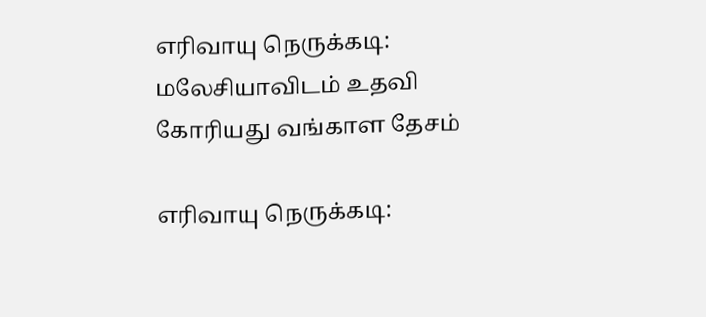எரிவாயு நெருக்கடி: மலேசியாவிடம் உதவி கோரியது வங்காள தேசம்

எரிவாயு நெருக்கடி: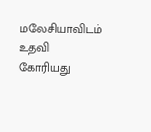மலேசியாவிடம் உதவி கோரியது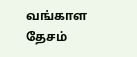வங்காள தேசம்